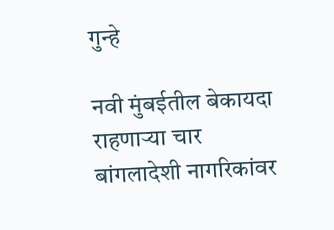गुन्हे

नवी मुंबईतील बेकायदा राहणाऱ्या चार बांगलादेशी नागरिकांवर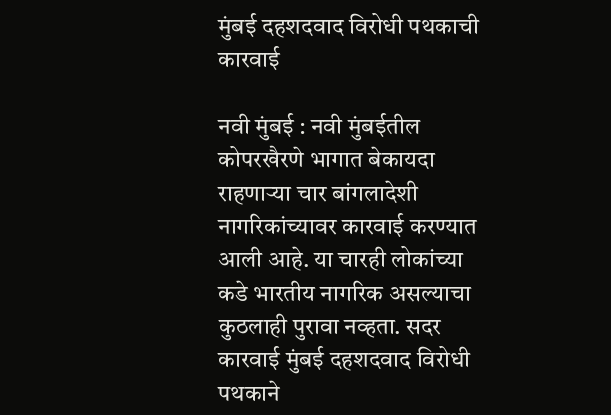मुंबई दहशदवाद विरोधी पथकाची कारवाई

नवी मुंबई : नवी मुंबईतील कोपरखैरणे भागात बेकायदा राहणाऱ्या चार बांगलादेशी नागरिकांच्यावर कारवाई करण्यात आली आहे. या चारही लोकांच्या कडे भारतीय नागरिक असल्याचा कुठलाही पुरावा नव्हता. सदर कारवाई मुंबई दहशदवाद विरोधी पथकाने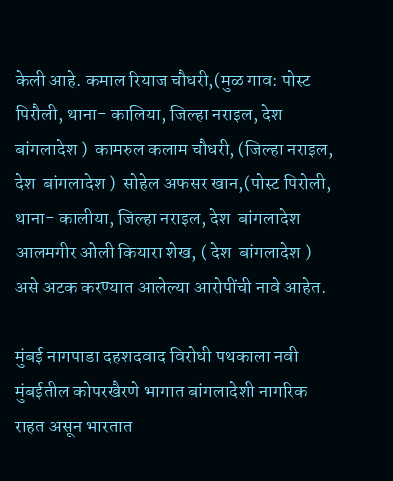केली आहे. कमाल रियाज चौधरी,(मुळ गाव: पोस्ट पिरौली, थाना- कालिया, जिल्हा नराइल, देश  बांगलादेश )  कामरुल कलाम चौधरी, (जिल्हा नराइल, देश  बांगलादेश )  सोहेल अफसर खान,(पोस्ट पिरोली, थाना- कालीया, जिल्हा नराइल, देश  बांगलादेश  आलमगीर ओली कियारा शेख, ( देश  बांगलादेश ) असे अटक करण्यात आलेल्या आरोपींची नावे आहेत.

मुंबई नागपाडा दहशदवाद विरोधी पथकाला नवी मुंबईतील कोपरखैरणे भागात बांगलादेशी नागरिक राहत असून भारतात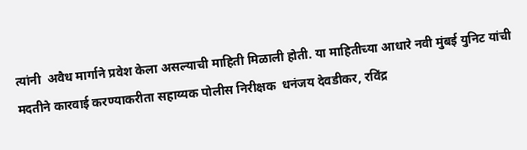त्यांनी  अवैध मार्गाने प्रवेश केला असल्याची माहिती मिळाली होती. या माहितीच्या आधारे नवी मुंबई युनिट यांची मदतीने कारवाई करण्याकरीता सहाय्यक पोलीस निरीक्षक  धनंजय देवडीकर, रविंद्र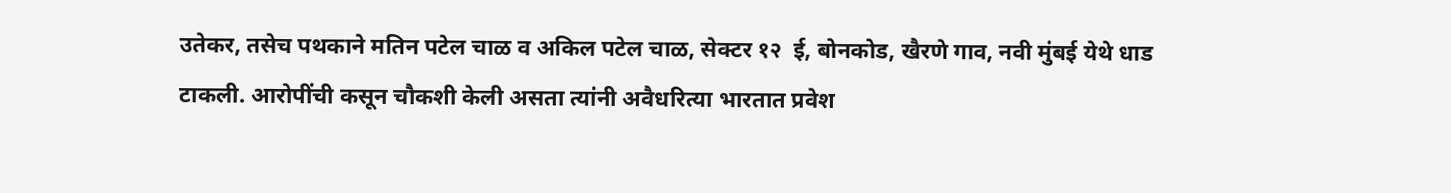उतेकर, तसेच पथकाने मतिन पटेल चाळ व अकिल पटेल चाळ, सेक्टर १२  ई, बोनकोड, खैरणे गाव, नवी मुंबई येथे धाड टाकली. आरोपींची कसून चौकशी केली असता त्यांनी अवैधरित्या भारतात प्रवेश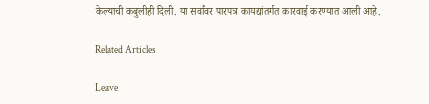केल्याची कबुलीही दिली. या सर्वांवर पारपत्र कायद्यांतर्गत कारवाई करण्यात आली आहे.

Related Articles

Leave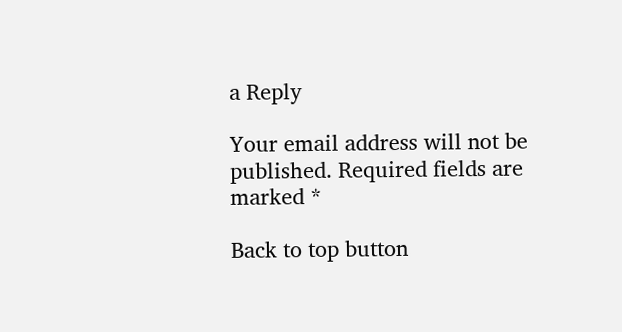a Reply

Your email address will not be published. Required fields are marked *

Back to top button